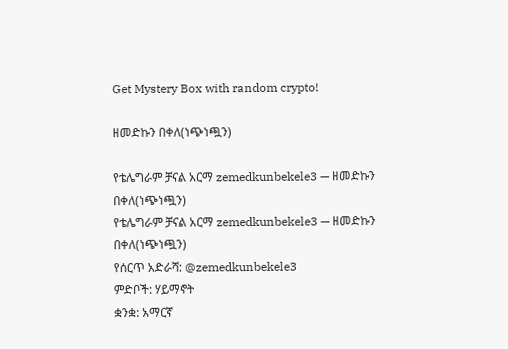Get Mystery Box with random crypto!

ዘመድኩን በቀለ(ነጭነጯን)

የቴሌግራም ቻናል አርማ zemedkunbekele3 — ዘመድኩን በቀለ(ነጭነጯን)
የቴሌግራም ቻናል አርማ zemedkunbekele3 — ዘመድኩን በቀለ(ነጭነጯን)
የሰርጥ አድራሻ: @zemedkunbekele3
ምድቦች: ሃይማኖት
ቋንቋ: አማርኛ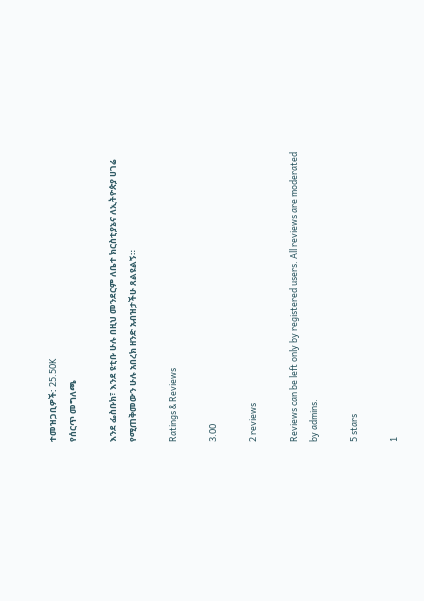ተመዝጋቢዎች: 25.50K
የሰርጥ መግለጫ

እንደ ፌስቡክ፣ እንደ ዩቲቡ ሁሉ በዚህ መንደርም ለቤተ ክርስቲያኔና ለኢትዮጵያ ሀገሬ የሚጠቅመውን ሁሉ አበረክ ዘንድ አብዝታችሁ ጸልዩልኝ።

Ratings & Reviews

3.00

2 reviews

Reviews can be left only by registered users. All reviews are moderated by admins.

5 stars

1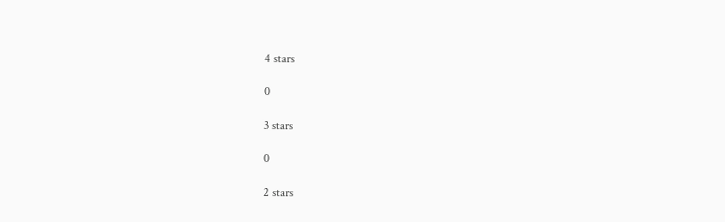4 stars

0

3 stars

0

2 stars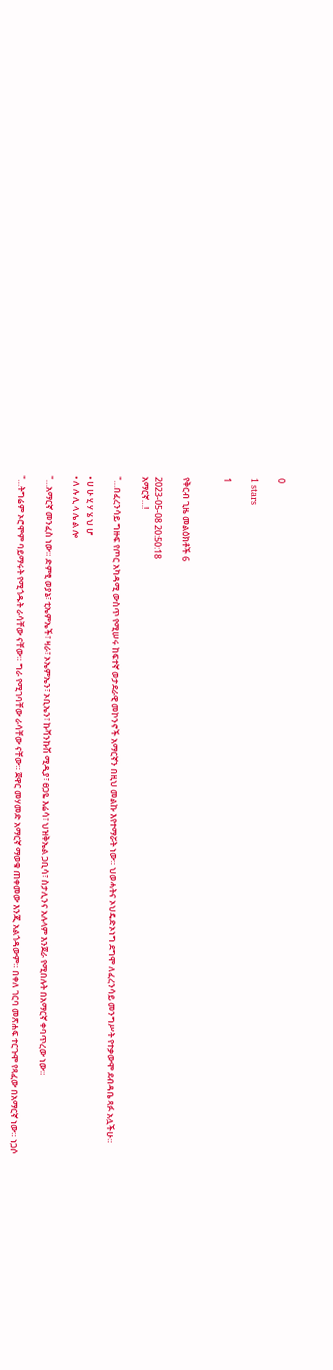0

1 stars

1


የቅርብ ጊዜ መልዕክቶች 6

2023-05-08 20:50:18
አማርኛ…!

"…በፈረንሳይ ግዙፍ የጦር አካዳሚ ውስጥ የሚሠሩ ከፍተኛ ወታደራዊ መኮንኖች አማርኛን በዚህ መልኩ እየተማሯት ነው። ህወሓትና ኦህዴድኦነግ ደግሞ ለፈረንሳይ መንግሥት የተቃውሞ ደብዳቤ ጻፉ አሏችሁ።

• ሀ ሁ ሂ ሃ ሄ ህ ሆ
• ለ ሉ ሊ ላ ሌ ል ሎ

"…አማርኛ መንፈስ ነው። ድምፂ ወያኔ፣ ቲኤምኤች፣ ዛራ፣ ኦኤምኤን፣ ኦቢኤን፣ ኩሻንኩሽ ሚዲያ፣ ፀጋዬ እሬሳ፣ ህዝቅኤል ጋቢሳ፣ ስታሊንና አሉላም እንጀራ የሚበሉት በአማርኛ ቀባጥረው ነው።

"…ትግሬም ኦሮሞም ባይማሩት የሚጎዱት ራሳቸው ናቸው። ግራ የሚገባቸው ራሳቸው ናቸው። ጀዋር መሃመድ አማርኛ ማወቁ ጠቀመው እንጂ አልጎዳውም። በቀለ ገርባ መጽሐፍ ተርጉሞ የጻፈው በአማርኛ ነው። ነጋሶ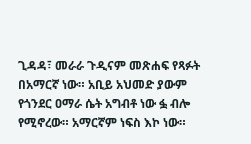ጊዳዳ፣ መራራ ጉዲናም መጽሐፍ የጻፉት በአማርኛ ነው። አቢይ አህመድ ያውም የጎንደር ዐማራ ሴት አግብቶ ነው ፏ ብሎ የሚኖረው። አማርኛም ነፍስ እኮ ነው።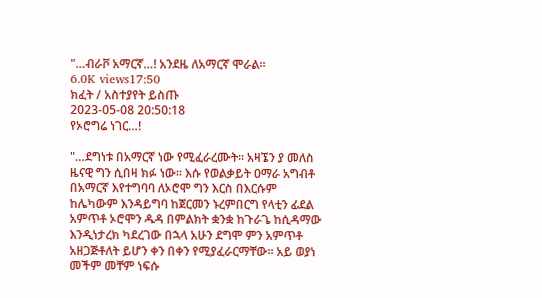"…ብራቮ አማርኛ…! አንደዜ ለአማርኛ ሞራል።
6.0K views17:50
ክፈት / አስተያየት ይስጡ
2023-05-08 20:50:18
የኦሮግሬ ነገር…!

"…ደግነቱ በአማርኛ ነው የሚፈራረሙት። አዛኜን ያ መለስ ዜናዊ ግን ሲበዛ ክፉ ነው። እሱ የወልቃይት ዐማራ አግብቶ በአማርኛ እየተግባባ ለኦሮሞ ግን እርስ በእርሱም ከሌካውም እንዳይግባ ከጀርመን ኑረምበርግ የላቲን ፊደል አምጥቶ ኦሮሞን ዱዳ በምልክት ቋንቋ ከጉራጌ ከሲዳማው እንዲነታረክ ካደረገው በኋላ አሁን ደግሞ ምን አምጥቶ አዘጋጅቶለት ይሆን ቀን በቀን የሚያፈራርማቸው። አይ ወያነ መችም መቸም ነፍሱ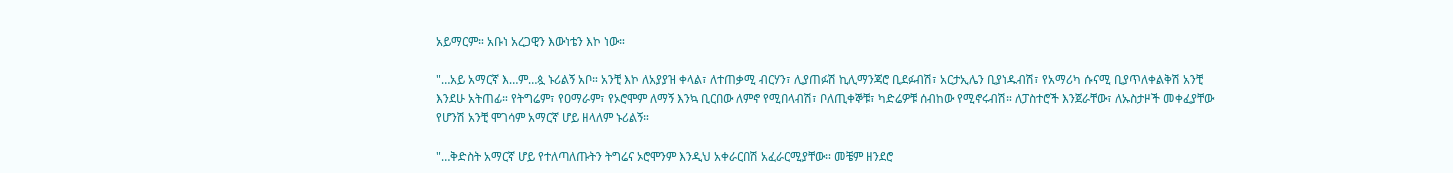አይማርም። አቡነ አረጋዊን እውነቴን እኮ ነው።

"…አይ አማርኛ እ…ም…ጷ ኑሪልኝ አቦ። አንቺ እኮ ለአያያዝ ቀላል፣ ለተጠቃሚ ብርሃን፣ ሊያጠፉሽ ኪሊማንጃሮ ቢደፉብሽ፣ አርታኢሌን ቢያነዱብሽ፣ የአማሪካ ሱናሚ ቢያጥለቀልቅሽ አንቺ እንደሁ አትጠፊ። የትግሬም፣ የዐማራም፣ የኦሮሞም ለማኝ እንኳ ቢርበው ለምኖ የሚበላብሽ፣ ቦለጢቀኞቹ፣ ካድሬዎቹ ሰብከው የሚኖሩብሽ። ለፓስተሮች እንጀራቸው፣ ለኡስታዞች መቀፈያቸው የሆንሽ አንቺ ሞገሳም አማርኛ ሆይ ዘላለም ኑሪልኝ።

"…ቅድስት አማርኛ ሆይ የተለጣለጡትን ትግሬና ኦሮሞንም እንዲህ አቀራርበሽ አፈራርሚያቸው። መቼም ዘንደሮ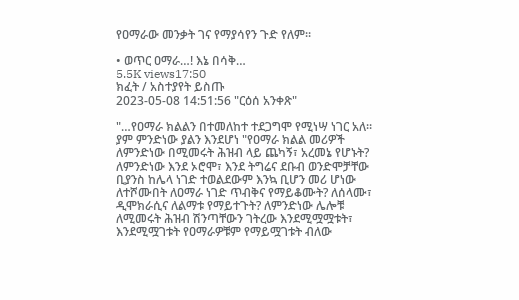የዐማራው መንቃት ገና የማያሳየን ጉድ የለም።

• ወጥር ዐማራ…! እኔ በሳቅ…
5.5K views17:50
ክፈት / አስተያየት ይስጡ
2023-05-08 14:51:56 "ርዕሰ አንቀጽ"

"…የዐማራ ክልልን በተመለከተ ተደጋግሞ የሚነሣ ነገር አለ። ያም ምንድነው ያልን እንደሆነ "የዐማራ ክልል መሪዎች ለምንድነው በሚመሩት ሕዝብ ላይ ጨካኝ፣ አረመኔ የሆኑት? ለምንድነው እንደ ኦሮሞ፣ እንደ ትግሬና ደቡብ ወንድሞቻቸው ቢያንስ ከሌላ ነገድ ተወልደውም እንኳ ቢሆን መሪ ሆነው ለተሾሙበት ለዐማራ ነገድ ጥብቅና የማይቆሙት? ለሰላሙ፣ ዲሞክራሲና ለልማቱ የማይተጉት? ለምንድነው ሌሎቹ ለሚመሩት ሕዝብ ሽንጣቸውን ገትረው እንደሚሟሟቱት፣ እንደሚሟገቱት የዐማራዎቹም የማይሟገቱት ብለው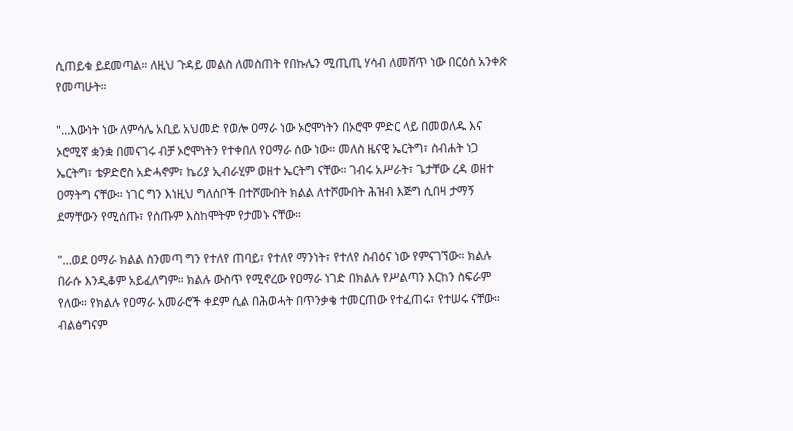ሲጠይቁ ይደመጣል። ለዚህ ጉዳይ መልስ ለመስጠት የበኩሌን ሚጢጢ ሃሳብ ለመሸጥ ነው በርዕሰ አንቀጽ የመጣሁት።

"…እውነት ነው ለምሳሌ አቢይ አህመድ የወሎ ዐማራ ነው ኦሮሞነትን በኦሮሞ ምድር ላይ በመወለዱ እና ኦሮሚኛ ቋንቋ በመናገሩ ብቻ ኦሮሞነትን የተቀበለ የዐማራ ሰው ነው። መለስ ዜናዊ ኤርትግ፣ ስብሐት ነጋ ኤርትግ፣ ቴዎድሮስ አድሓኖም፣ ኬሪያ ኢብራሂም ወዘተ ኤርትግ ናቸው። ገብሩ አሥራት፣ ጌታቸው ረዳ ወዘተ ዐማትግ ናቸው። ነገር ግን እነዚህ ግለሰቦች በተሾሙበት ክልል ለተሾሙበት ሕዝብ እጅግ ሲበዛ ታማኝ ደማቸውን የሚሰጡ፣ የሰጡም እስከሞትም የታመኑ ናቸው።

"…ወደ ዐማራ ክልል ስንመጣ ግን የተለየ ጠባይ፣ የተለየ ማንነት፣ የተለየ ስብዕና ነው የምናገኘው። ክልሉ በራሱ እንዲቆም አይፈለግም። ክልሉ ውስጥ የሚኖረው የዐማራ ነገድ በክልሉ የሥልጣን እርከን ስፍራም የለው። የክልሉ የዐማራ አመራሮች ቀደም ሲል በሕወሓት በጥንቃቄ ተመርጠው የተፈጠሩ፣ የተሠሩ ናቸው። ብልፅግናም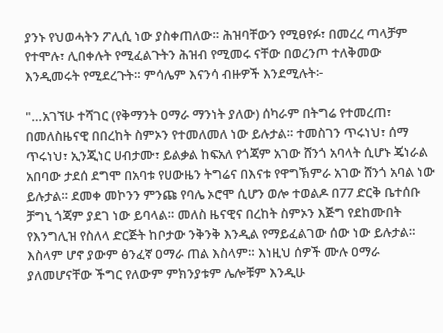ያንኑ የህወሓትን ፖሊሲ ነው ያስቀጠለው። ሕዝባቸውን የሚፀየፉ፣ በመረረ ጣላቻም የተሞሉ፣ ሊበቀሉት የሚፈልጉትን ሕዝብ የሚመሩ ናቸው በወረንጦ ተለቅመው እንዲመሩት የሚደረጉት። ምሳሌም እናንሳ ብዙዎች እንደሚሉት፦

"…አገኘሁ ተሻገር (የቅማንት ዐማራ ማንነት ያለው) ሰካራም በትግሬ የተመረጠ፣ በመለስዜናዊ በበረከት ስምኦን የተመለመለ ነው ይሉታል። ተመስገን ጥሩነህ፣ ሰማ ጥሩነህ፣ ኢንጂነር ሀብታሙ፣ ይልቃል ከፍአለ የጎጃም አገው ሸንጎ አባላት ሲሆኑ ጄነራል አበባው ታደሰ ደግሞ በአባቱ የሀውዜን ትግሬና በእናቱ የዋግኽምራ አገው ሸንጎ አባል ነው ይሉታል። ደመቀ መኮንን ምንጩ የባሌ ኦሮሞ ሲሆን ወሎ ተወልዶ በ77 ድርቅ ቤተሰቡ ቻግኒ ጎጃም ያደገ ነው ይባላል። መለስ ዜናዊና በረከት ስምኦን እጅግ የደከሙበት የእንግሊዝ የስለላ ድርጅት ከቦታው ንቅንቅ እንዲል የማይፈልገው ሰው ነው ይሉታል። እስላም ሆኖ ያውም ፅንፈኛ ዐማራ ጠል እስላም። እነዚህ ሰዎች ሙሉ ዐማራ ያለመሆናቸው ችግር የለውም ምክንያቱም ሌሎቹም እንዲሁ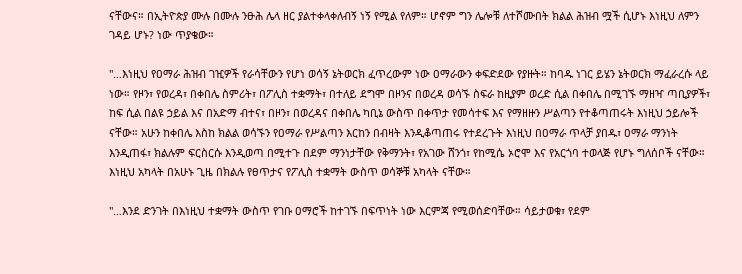ናቸውና። በኢትዮጵያ ሙሉ በሙሉ ንፁሕ ሌላ ዘር ያልተቀላቀለብኝ ነኝ የሚል የለም። ሆኖም ግን ሌሎቹ ለተሾሙበት ክልል ሕዝብ ሟች ሲሆኑ እነዚህ ለምን ገዳይ ሆኑ? ነው ጥያቄው።

"…እነዚህ የዐማራ ሕዝብ ገዢዎች የራሳቸውን የሆነ ወሳኝ ኔትወርክ ፈጥረውም ነው ዐማራውን ቀፍድደው የያዙት። ከባዱ ነገር ይሄን ኔትወርክ ማፈራረሱ ላይ ነው። የዞን፣ የወረዳ፣ በቀበሌ ስምሪት፣ በፖሊስ ተቋማት፣ በተለይ ደግሞ በዞንና በወረዳ ወሳኙ ስፍራ ከዚያም ወረድ ሲል በቀበሌ በሚገኙ ማዘዣ ጣቢያዎች፣ ከፍ ሲል በልዩ ኃይል እና በአድማ ብተና፣ በዞን፣ በወረዳና በቀበሌ ካቢኔ ውስጥ በቀጥታ የመሳተፍ እና የማዘዙን ሥልጣን የተቆጣጠሩት እነዚህ ኃይሎች ናቸው። አሁን ከቀበሌ እስከ ክልል ወሳኙን የዐማራ የሥልጣን እርከን በብዛት እንዲቆጣጠሩ የተደረጉት እነዚህ በዐማራ ጥላቻ ያበዱ፣ ዐማራ ማንነት እንዲጠፋ፣ ክልሉም ፍርስርሱ እንዲወጣ በሚተጉ በደም ማንነታቸው የቅማንት፣ የአገው ሸንጎ፣ የከሚሴ ኦሮሞ እና የአርጎባ ተወላጅ የሆኑ ግለሰቦች ናቸው። እነዚህ አካላት በአሁኑ ጊዜ በክልሉ የፀጥታና የፖሊስ ተቋማት ውስጥ ወሳኞቹ አካላት ናቸው።

"…እንደ ድንገት በእነዚህ ተቋማት ውስጥ የገቡ ዐማሮች ከተገኙ በፍጥነት ነው እርምጃ የሚወሰድባቸው። ሳይታወቁ፣ የደም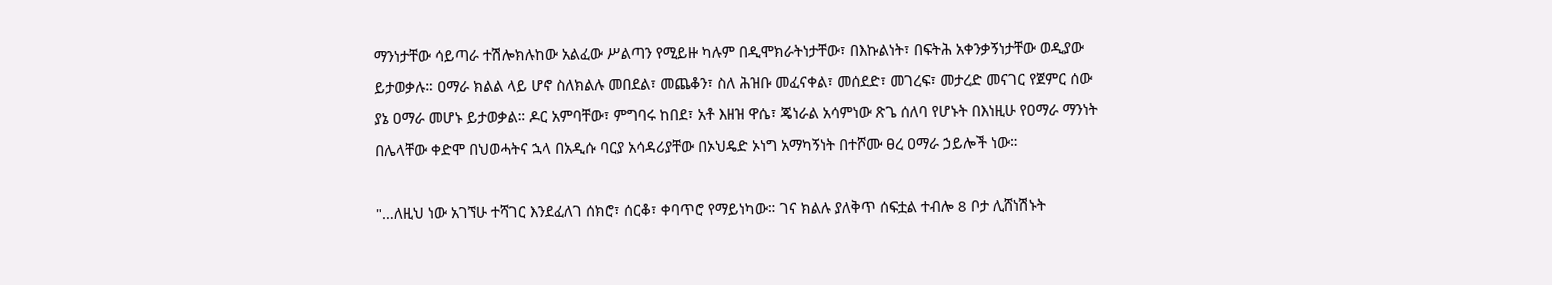ማንነታቸው ሳይጣራ ተሽሎክሉከው አልፈው ሥልጣን የሚይዙ ካሉም በዲሞክራትነታቸው፣ በእኩልነት፣ በፍትሕ አቀንቃኝነታቸው ወዲያው ይታወቃሉ። ዐማራ ክልል ላይ ሆኖ ስለክልሉ መበደል፣ መጨቆን፣ ስለ ሕዝቡ መፈናቀል፣ መሰደድ፣ መገረፍ፣ መታረድ መናገር የጀምር ሰው ያኔ ዐማራ መሆኑ ይታወቃል። ዶር አምባቸው፣ ምግባሩ ከበደ፣ አቶ እዘዝ ዋሴ፣ ጄነራል አሳምነው ጽጌ ሰለባ የሆኑት በእነዚሁ የዐማራ ማንነት በሌላቸው ቀድሞ በህወሓትና ኋላ በአዲሱ ባርያ አሳዳሪያቸው በኦህዴድ ኦነግ አማካኝነት በተሾሙ ፀረ ዐማራ ኃይሎች ነው።

"…ለዚህ ነው አገኘሁ ተሻገር እንደፈለገ ሰክሮ፣ ሰርቆ፣ ቀባጥሮ የማይነካው። ገና ክልሉ ያለቅጥ ሰፍቷል ተብሎ 8 ቦታ ሊሸነሽኑት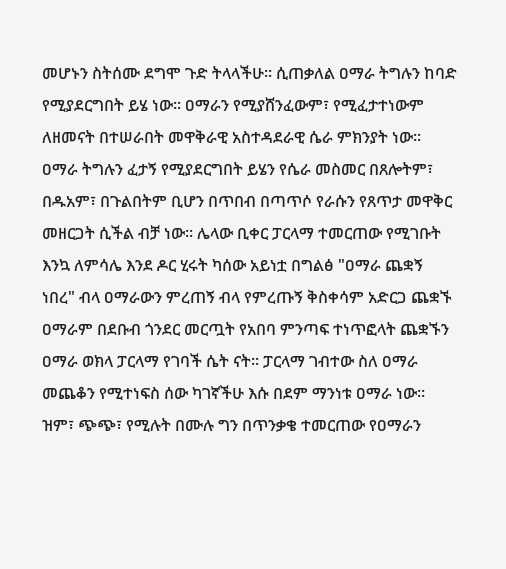መሆኑን ስትሰሙ ደግሞ ጉድ ትላላችሁ። ሲጠቃለል ዐማራ ትግሉን ከባድ የሚያደርግበት ይሄ ነው። ዐማራን የሚያሸንፈውም፣ የሚፈታተነውም ለዘመናት በተሠራበት መዋቅራዊ አስተዳደራዊ ሴራ ምክንያት ነው። ዐማራ ትግሉን ፈታኝ የሚያደርግበት ይሄን የሴራ መስመር በጸሎትም፣ በዱአም፣ በጉልበትም ቢሆን በጥበብ በጣጥሶ የራሱን የጸጥታ መዋቅር መዘርጋት ሲችል ብቻ ነው። ሌላው ቢቀር ፓርላማ ተመርጠው የሚገቡት እንኳ ለምሳሌ እንደ ዶር ሂሩት ካሰው አይነቷ በግልፅ "ዐማራ ጨቋኝ ነበረ" ብላ ዐማራውን ምረጠኝ ብላ የምረጡኝ ቅስቀሳም አድርጋ ጨቋኙ ዐማራም በደቡብ ጎንደር መርጧት የአበባ ምንጣፍ ተነጥፎላት ጨቋኙን ዐማራ ወክላ ፓርላማ የገባች ሴት ናት። ፓርላማ ገብተው ስለ ዐማራ መጨቆን የሚተነፍስ ሰው ካገኛችሁ እሱ በደም ማንነቱ ዐማራ ነው። ዝም፣ ጭጭ፣ የሚሉት በሙሉ ግን በጥንቃቄ ተመርጠው የዐማራን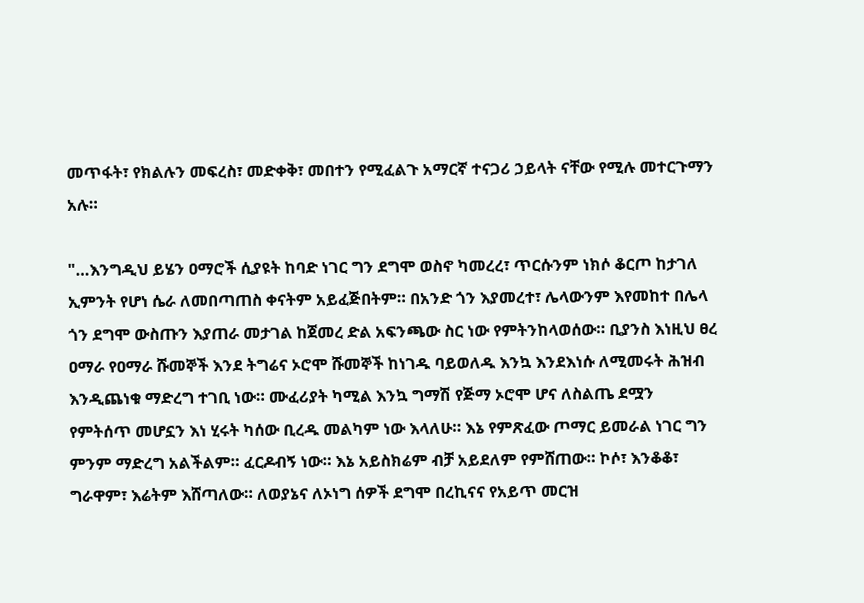መጥፋት፣ የክልሉን መፍረስ፣ መድቀቅ፣ መበተን የሚፈልጉ አማርኛ ተናጋሪ ኃይላት ናቸው የሚሉ መተርጉማን አሉ።

"…እንግዲህ ይሄን ዐማሮች ሲያዩት ከባድ ነገር ግን ደግሞ ወስኖ ካመረረ፣ ጥርሱንም ነክሶ ቆርጦ ከታገለ ኢምንት የሆነ ሴራ ለመበጣጠስ ቀናትም አይፈጅበትም። በአንድ ጎን እያመረተ፣ ሌላውንም እየመከተ በሌላ ጎን ደግሞ ውስጡን እያጠራ መታገል ከጀመረ ድል አፍንጫው ስር ነው የምትንከላወሰው። ቢያንስ እነዚህ ፀረ ዐማራ የዐማራ ሹመኞች እንደ ትግሬና ኦሮሞ ሹመኞች ከነገዱ ባይወለዱ እንኳ እንደእነሱ ለሚመሩት ሕዝብ እንዲጨነቁ ማድረግ ተገቢ ነው። ሙፈሪያት ካሚል እንኳ ግማሽ የጅማ ኦሮሞ ሆና ለስልጤ ደሟን የምትሰጥ መሆኗን እነ ሂሩት ካሰው ቢረዱ መልካም ነው እላለሁ። እኔ የምጽፈው ጦማር ይመራል ነገር ግን ምንም ማድረግ አልችልም። ፈርዶብኝ ነው። እኔ አይስክሬም ብቻ አይደለም የምሸጠው። ኮሶ፣ እንቆቆ፣ ግራዋም፣ እሬትም እሸጣለው። ለወያኔና ለኦነግ ሰዎች ደግሞ በረኪናና የአይጥ መርዝ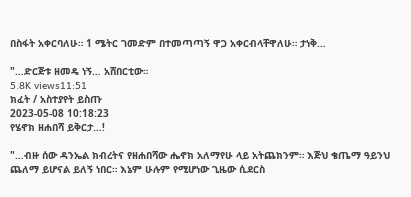በስፋት አቀርባለሁ። 1 ሜትር ገመድም በተመጣጣኝ ዋጋ አቀርብላቸዋለሁ። ታነቅ…

"…ድርጅቱ ዘመዴ ነኝ… አሸበርቲው።
5.8K views11:51
ክፈት / አስተያየት ይስጡ
2023-05-08 10:18:23
የሄኖክ ዘሐበሻ ይቅርታ…!

"…ብዙ ሰው ዳንኤል ክብረትና የዘሐበሻው ሔኖክ አለማየሁ ላይ አትጨክንም። እጅህ ቄጤማ ዓይንህ ጨለማ ይሆናል ይለኝ ነበር። እኔም ሁሉም የሚሆነው ጊዜው ሲደርስ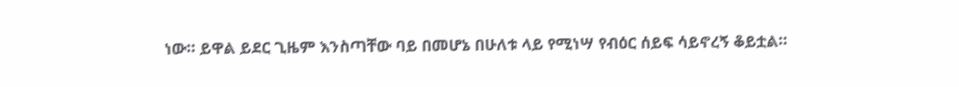ነው። ይዋል ይደር ጊዜም እንስጣቸው ባይ በመሆኔ በሁለቱ ላይ የሚነሣ የብዕር ሰይፍ ሳይኖረኝ ቆይቷል።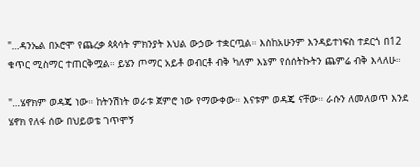"…ዳንኤል በኦሮሞ የጨረቃ ጳጳሳት ምክንያት እህል ውኃው ተቋርጧል። እስከአሁንም እንዳይተነፍስ ተደርጎ በ12 ቁጥር ሚስማር ተጠርቅሟል። ይሄን ጦማር አይቶ ወብርቶ ብቅ ካለም እኔም የሰሰትኩትን ጨምሬ ብቅ እላለሁ።

"…ሄኖክም ወዳጄ ነው። ከትንሽነት ወራቱ ጀምሮ ነው የማውቀው። እናቱም ወዳጄ ናቸው። ራሱን ለመለወጥ እንደ ሄኖክ የለፋ ሰው በህይወቴ ገጥሞኝ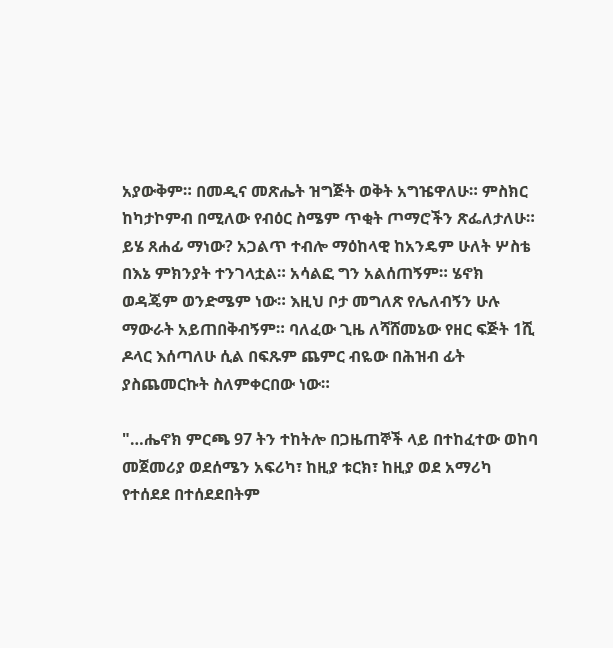አያውቅም። በመዲና መጽሔት ዝግጅት ወቅት አግዤዋለሁ። ምስክር ከካታኮምብ በሚለው የብዕር ስሜም ጥቂት ጦማሮችን ጽፌለታለሁ። ይሄ ጸሐፊ ማነው? አጋልጥ ተብሎ ማዕከላዊ ከአንዴም ሁለት ሦስቴ በእኔ ምክንያት ተንገላቷል። አሳልፎ ግን አልሰጠኝም። ሄኖክ ወዳጄም ወንድሜም ነው። እዚህ ቦታ መግለጽ የሌለብኝን ሁሉ ማውራት አይጠበቅብኝም። ባለፈው ጊዜ ለሻሸመኔው የዘር ፍጅት 1ሺ ዶላር እሰጣለሁ ሲል በፍጹም ጨምር ብዬው በሕዝብ ፊት ያስጨመርኩት ስለምቀርበው ነው።

"…ሔኖክ ምርጫ 97 ትን ተከትሎ በጋዜጠኞች ላይ በተከፈተው ወከባ መጀመሪያ ወደሰሜን አፍሪካ፣ ከዚያ ቱርክ፣ ከዚያ ወደ አማሪካ የተሰደደ በተሰደደበትም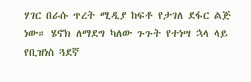ሃገር በራሱ ጥረት ሚዲያ ከፍቶ የታገለ ደፋር ልጅ ነው። ሄኖክ ለማደግ ካለው ጉጉት የተነሣ ኋላ ላይ የቢዝነስ ጓደኛ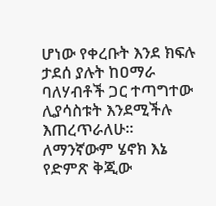ሆነው የቀረቡት እንደ ክፍሉ ታደሰ ያሉት ከዐማራ ባለሃብቶች ጋር ተጣግተው ሊያሳስቱት እንደሚችሉ እጠረጥራለሁ። ለማንኛውም ሄኖክ እኔ የድምጽ ቅጂው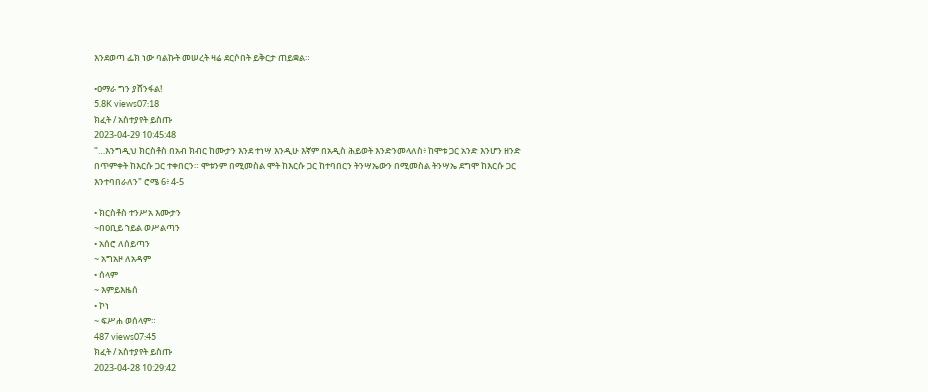እንደወጣ ፌክ ነው ባልኩት መሠረት ዛሬ ደርሶበት ይቅርታ ጠይቋል።

•ዐማራ ግን ያሸንፋል!
5.8K views07:18
ክፈት / አስተያየት ይስጡ
2023-04-29 10:45:48
"…እንግዲህ ክርስቶስ በአብ ክብር ከሙታን እንደ ተነሣ እንዲሁ እኛም በአዲስ ሕይወት እንድንመላለስ፥ ከሞቱ ጋር አንድ እንሆን ዘንድ በጥምቀት ከእርሱ ጋር ተቀበርን። ሞቱንም በሚመስል ሞት ከእርሱ ጋር ከተባበርን ትንሣኤውን በሚመስል ትንሣኤ ደግሞ ከእርሱ ጋር እንተባበራለን" ሮሜ 6፥ 4-5

• ክርስቶስ ተንሥአ እሙታን
~በዐቢይ ኀይል ወሥልጣን
• አሰሮ ለሰይጣን
~ አግአዞ ለአዳም
• ሰላም
~ እምይእዜሰ
• ኮነ
~ ፍሥሐ ወሰላም።
487 views07:45
ክፈት / አስተያየት ይስጡ
2023-04-28 10:29:42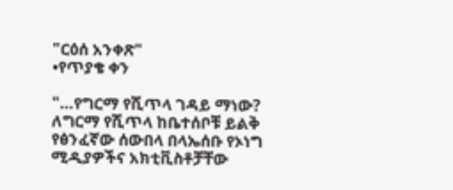"ርዕሰ አንቀጽ"
•የጥያቄ ቀን

"…የግርማ የሺጥላ ገዳይ ማነው? ለግርማ የሺጥላ ከቤተሰቦቹ ይልቅ የፅንፈኛው ሰውበላ በላኤሰቡ የኦነግ ሚዲያዎችና አክቲቪስቶቻቸው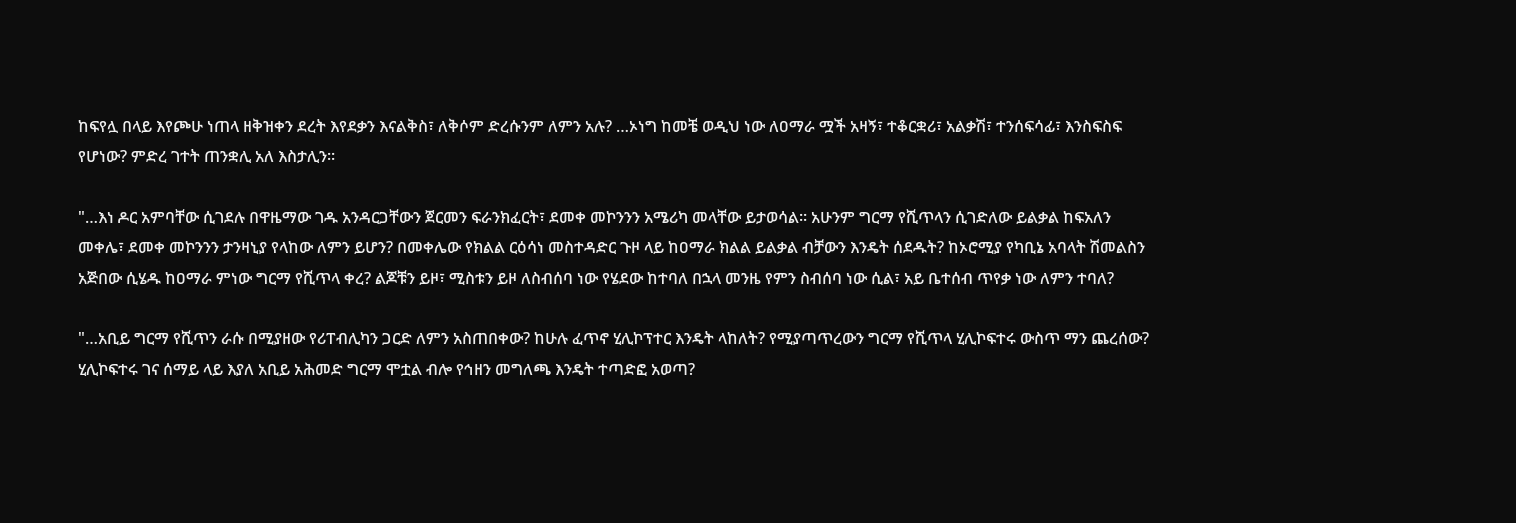ከፍየሏ በላይ እየጮሁ ነጠላ ዘቅዝቀን ደረት እየደቃን እናልቅስ፣ ለቅሶም ድረሱንም ለምን አሉ? …ኦነግ ከመቼ ወዲህ ነው ለዐማራ ሟች አዛኝ፣ ተቆርቋሪ፣ አልቃሽ፣ ተንሰፍሳፊ፣ እንስፍስፍ የሆነው? ምድረ ገተት ጠንቋሊ አለ እስታሊን።

"…እነ ዶር አምባቸው ሲገደሉ በዋዜማው ገዱ አንዳርጋቸውን ጀርመን ፍራንክፈርት፣ ደመቀ መኮንንን አሜሪካ መላቸው ይታወሳል። አሁንም ግርማ የሺጥላን ሲገድለው ይልቃል ከፍአለን መቀሌ፣ ደመቀ መኮንንን ታንዛኒያ የላከው ለምን ይሆን? በመቀሌው የክልል ርዕሳነ መስተዳድር ጉዞ ላይ ከዐማራ ክልል ይልቃል ብቻውን እንዴት ሰደዱት? ከኦሮሚያ የካቢኔ አባላት ሽመልስን አጅበው ሲሄዱ ከዐማራ ምነው ግርማ የሺጥላ ቀረ? ልጆቹን ይዞ፣ ሚስቱን ይዞ ለስብሰባ ነው የሄደው ከተባለ በኋላ መንዜ የምን ስብሰባ ነው ሲል፣ አይ ቤተሰብ ጥየቃ ነው ለምን ተባለ?

"…አቢይ ግርማ የሺጥን ራሱ በሚያዘው የሪፐብሊካን ጋርድ ለምን አስጠበቀው? ከሁሉ ፈጥኖ ሂሊኮፕተር እንዴት ላከለት? የሚያጣጥረውን ግርማ የሺጥላ ሂሊኮፍተሩ ውስጥ ማን ጨረሰው? ሂሊኮፍተሩ ገና ሰማይ ላይ እያለ አቢይ አሕመድ ግርማ ሞቷል ብሎ የኅዘን መግለጫ እንዴት ተጣድፎ አወጣ?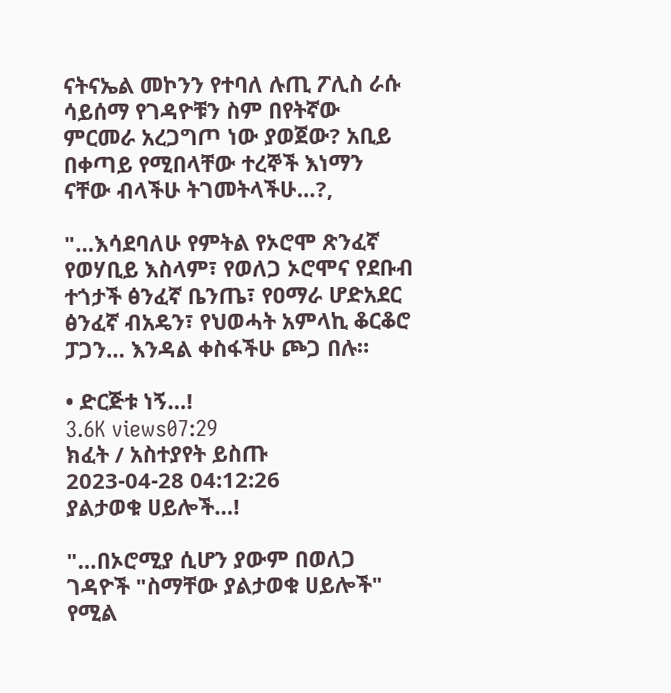ናትናኤል መኮንን የተባለ ሉጢ ፖሊስ ራሱ ሳይሰማ የገዳዮቹን ስም በየትኛው ምርመራ አረጋግጦ ነው ያወጀው? አቢይ በቀጣይ የሚበላቸው ተረኞች እነማን ናቸው ብላችሁ ትገመትላችሁ…?,

"…እሳደባለሁ የምትል የኦሮሞ ጽንፈኛ የወሃቢይ እስላም፣ የወለጋ ኦሮሞና የደቡብ ተጎታች ፅንፈኛ ቤንጤ፣ የዐማራ ሆድአደር ፅንፈኛ ብአዴን፣ የህወሓት አምላኪ ቆርቆሮ ፓጋን… እንዳል ቀስፋችሁ ጮጋ በሉ።

• ድርጅቱ ነኝ…!
3.6K views07:29
ክፈት / አስተያየት ይስጡ
2023-04-28 04:12:26
ያልታወቁ ሀይሎች…!

"…በኦሮሚያ ሲሆን ያውም በወለጋ ገዳዮች "ስማቸው ያልታወቁ ሀይሎች" የሚል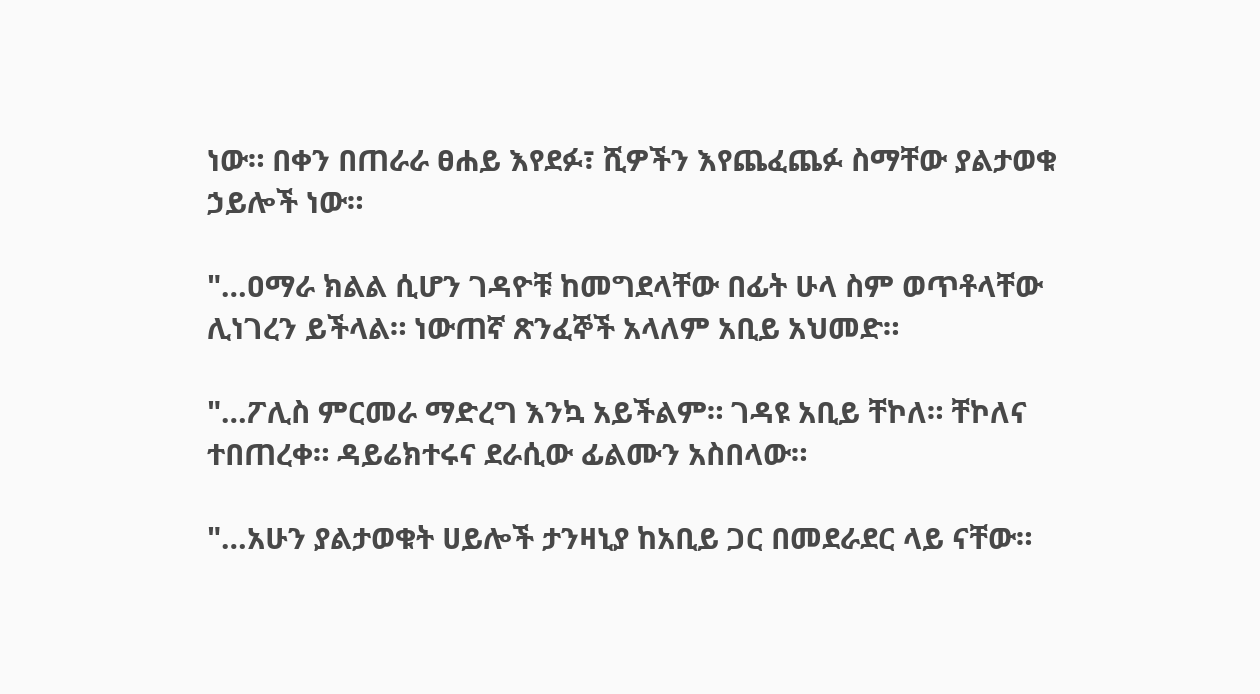ነው። በቀን በጠራራ ፀሐይ እየደፉ፣ ሺዎችን እየጨፈጨፉ ስማቸው ያልታወቁ ኃይሎች ነው።

"…ዐማራ ክልል ሲሆን ገዳዮቹ ከመግደላቸው በፊት ሁላ ስም ወጥቶላቸው ሊነገረን ይችላል። ነውጠኛ ጽንፈኞች አላለም አቢይ አህመድ።

"…ፖሊስ ምርመራ ማድረግ እንኳ አይችልም። ገዳዩ አቢይ ቸኮለ። ቸኮለና ተበጠረቀ። ዳይሬክተሩና ደራሲው ፊልሙን አስበላው።

"…አሁን ያልታወቁት ሀይሎች ታንዛኒያ ከአቢይ ጋር በመደራደር ላይ ናቸው።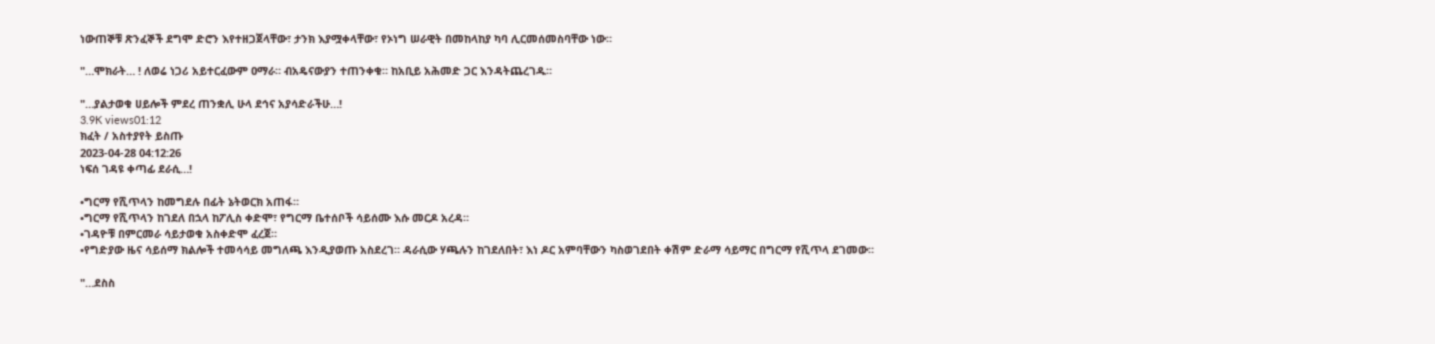ነውጠኞቹ ጽንፈኞች ደግሞ ድሮን እየተዘጋጀላቸው፣ ታንክ እያሟቀላቸው፣ የኦነግ ሠራዊት በመከላከያ ካባ ሊርመሰመስባቸው ነው።

"…ሞክራት… ! ለወሬ ነጋሪ አይተርፈውም ዐማራ። ብአዴናውያን ተጠንቀቁ። ከአቢይ አሕመድ ጋር እንዳትጨረገዱ።

"…ያልታወቁ ሀይሎች ምደረ ጠንቋሊ ሁላ ደኅና አያሳድራችሁ…!
3.9K views01:12
ክፈት / አስተያየት ይስጡ
2023-04-28 04:12:26
ነፍሰ ገዳዩ ቀጣፊ ደራሲ…!

•ግርማ የሺጥላን ከመግደሉ በፊት ኔትወርክ አጠፋ።
•ግርማ የሺጥላን ከገደለ በኋላ ከፖሊስ ቀድሞ፣ የግርማ ቤተሰቦች ሳይሰሙ እሱ መርዶ አረዳ።
•ገዳዮቹ በምርመራ ሳይታወቁ አስቀድሞ ፈረጀ።
•የግድያው ዜና ሳይሰማ ክልሎች ተመሳሳይ መግለጫ እንዲያወጡ አስደረገ። ዳራሲው ሃጫሉን ከገደለበት፣ እነ ዶር አምባቸውን ካስወገደበት ቀሽም ድራማ ሳይማር በግርማ የሺጥላ ደገመው።

"…ደስስ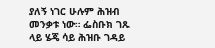ያለኝ ነገር ሁሉም ሕዝብ መንቃቱ ነው። ፌስቡክ ገጹ ላይ ሄጄ ሳይ ሕዝቡ ገዳይ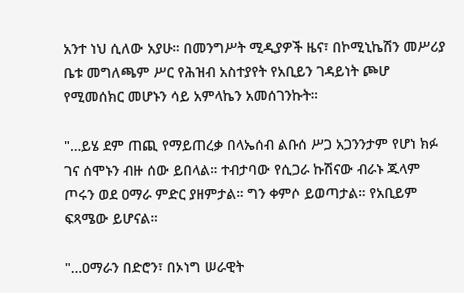አንተ ነህ ሲለው አያሁ። በመንግሥት ሚዲያዎች ዜና፣ በኮሚኒኬሽን መሥሪያ ቤቱ መግለጫም ሥር የሕዝብ አስተያየት የአቢይን ገዳይነት ጮሆ የሚመሰክር መሆኑን ሳይ አምላኬን አመሰገንኩት።

"…ይሄ ደም ጠጪ የማይጠረቃ በላኤሰብ ልቡሰ ሥጋ አጋንንታም የሆነ ክፉ ገና ሰሞኑን ብዙ ሰው ይበላል። ተብታባው የሲጋራ ኩሽናው ብራኑ ጁላም ጦሩን ወደ ዐማራ ምድር ያዘምታል። ግን ቀምሶ ይወጣታል። የአቢይም ፍጻሜው ይሆናል።

"…ዐማራን በድሮን፣ በኦነግ ሠራዊት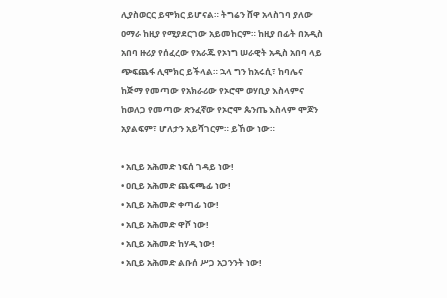ሊያስወርር ይሞክር ይሆናል። ትግሬን ሸዋ አላስገባ ያለው ዐማራ ከዚያ የሚያደርገው አይመከርም። ከዚያ በፊት በአዲስ አበባ ዙሪያ የሰፈረው የአራጁ የኦነግ ሠራዊት አዲስ አበባ ላይ ጭፍጨፋ ሊሞክር ይችላል። ኋላ ግን ከአሩሲ፣ ከባሌና ከጅማ የመጣው የአክራሪው የኦሮሞ ወሃቢያ እስላምና ከወለጋ የመጣው ጽንፈኛው የኦሮሞ ጴንጤ እስላም ሞጆን አያልፍም፣ ሆለታን አይሻገርም። ይኸው ነው።

• አቢይ አሕመድ ነፍሰ ገዳይ ነው!
• ዐቢይ አሕመድ ጨፍጫፊ ነው!
• አቢይ አሕመድ ቀጣፊ ነው!
• አቢይ አሕመድ ዋሾ ነው!
• አቢይ አሕመድ ከሃዲ ነው!
• አቢይ አሕመድ ልቡሰ ሥጋ አጋንንት ነው!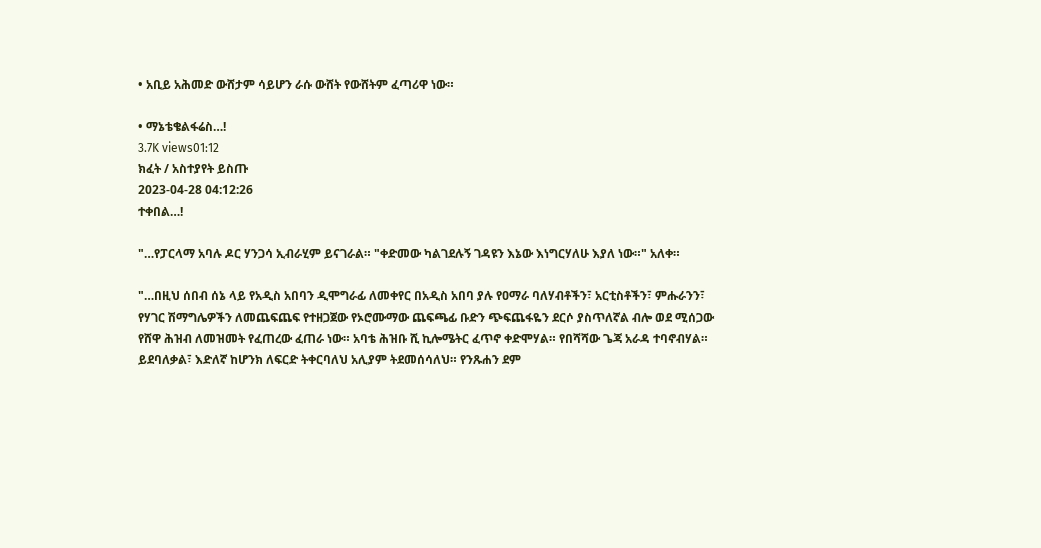• አቢይ አሕመድ ውሸታም ሳይሆን ራሱ ውሸት የውሸትም ፈጣሪዋ ነው።

• ማኔቴቄልፋሬስ…!
3.7K views01:12
ክፈት / አስተያየት ይስጡ
2023-04-28 04:12:26
ተቀበል…!

"…የፓርላማ አባሉ ዶር ሃንጋሳ ኢብራሂም ይናገራል። "ቀድመው ካልገደሉኝ ገዳዩን እኔው እነግርሃለሁ እያለ ነው።" አለቀ።

"…በዚህ ሰበብ ሰኔ ላይ የአዲስ አበባን ዲሞግራፊ ለመቀየር በአዲስ አበባ ያሉ የዐማራ ባለሃብቶችን፣ አርቲስቶችን፣ ምሑራንን፣ የሃገር ሽማግሌዎችን ለመጨፍጨፍ የተዘጋጀው የኦሮሙማው ጨፍጫፊ ቡድን ጭፍጨፋዬን ደርሶ ያስጥለኛል ብሎ ወደ ሚሰጋው የሸዋ ሕዝብ ለመዝመት የፈጠረው ፈጠራ ነው። አባቴ ሕዝቡ ሺ ኪሎሜትር ፈጥኖ ቀድሞሃል። የበሻሻው ጌጃ አራዳ ተባኖብሃል። ይደባለቃል፣ እድለኛ ከሆንክ ለፍርድ ትቀርባለህ አሊያም ትደመሰሳለህ። የንጹሐን ደም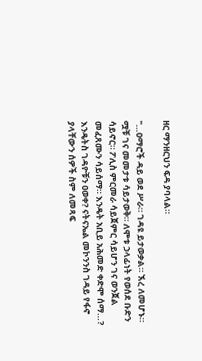ዘር ማንዘርህን ፍዳ ያባላል።

"…ዐማሮች ዳይ ወደ ሥራ። ገዳዩ ይታወቃል። ኧረ ለመሆኑ። ሟቹ ገና መመታቱ ሳይታወቅ። ለሞቱ ኃላፊነት የወሰደ ቡድን ሳይኖር። ፖሊስ ምርመራ ሳይጀምር ሳይሆን ገና ወንጀል መፈጸሙን ሳይሰማ። እንዴት አቢይ አሕመድ ቀድሞ ሰማ…? እንዴትስ ገዳዮቹን ዐወቀ? ናትናኤል መኮንንስ ገዳይ የፋኖ ያላቸውን ሰዎች ስም ለመጻፍ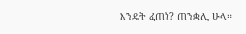እንዴት ፈጠነ? ጠንቋሊ ሁላ።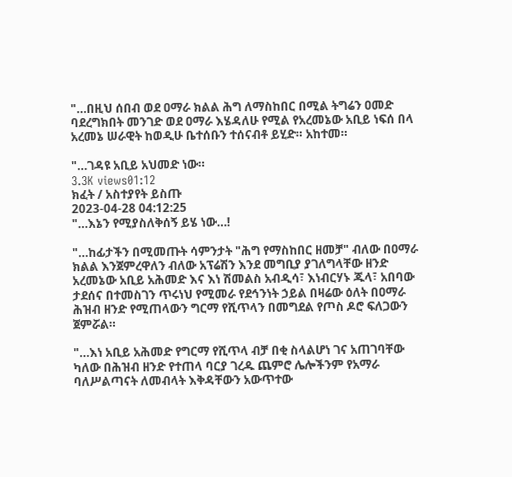"…በዚህ ሰበብ ወደ ዐማራ ክልል ሕግ ለማስከበር በሚል ትግሬን ዐመድ ባደረግክበት መንገድ ወደ ዐማራ እሄዳለሁ የሚል የአረመኔው አቢይ ነፍሰ በላ አረመኔ ሠራዊት ከወዲሁ ቤተሰቡን ተሰናብቶ ይሂድ። አከተመ።

"…ገዳዩ አቢይ አህመድ ነው።
3.3K views01:12
ክፈት / አስተያየት ይስጡ
2023-04-28 04:12:25
"…እኔን የሚያስለቅሰኝ ይሄ ነው…!

"…ከፊታችን በሚመጡት ሳምንታት "ሕግ የማስከበር ዘመቻ" ብለው በዐማራ ክልል እንጀምረዋለን ብለው አፕሬሽን እንደ መግቢያ ያገለግላቸው ዘንድ አረመኔው አቢይ አሕመድ እና እነ ሽመልስ አብዲሳ፣ እነብርሃኑ ጁላ፣ አበባው ታደሰና በተመስገን ጥሩነህ የሚመራ የደኅንነት ኃይል በዛሬው ዕለት በዐማራ ሕዝብ ዘንድ የሚጠላውን ግርማ የሺጥላን በመግደል የጦስ ዶሮ ፍለጋውን ጀምሯል።

"…እነ አቢይ አሕመድ የግርማ የሺጥላ ብቻ በቂ ስላልሆነ ገና አጠገባቸው ካለው በሕዝብ ዘንድ የተጠላ ባርያ ገረዱ ጨምሮ ሌሎችንም የአማራ ባለሥልጣናት ለመብላት እቅዳቸውን አውጥተው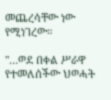መጨረሳቸው ነው የሚነገረው።

"…ወደ በቀል ሥራዋ የተመለሰችው ህወሓት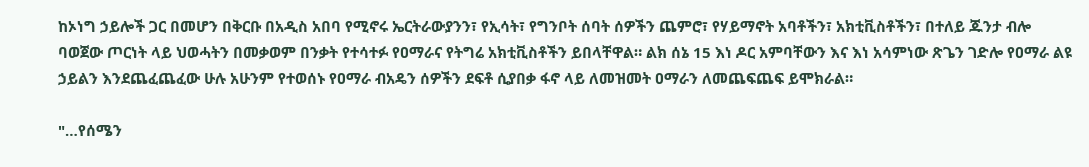ከኦነግ ኃይሎች ጋር በመሆን በቅርቡ በአዲስ አበባ የሚኖሩ ኤርትራውያንን፣ የኢሳት፣ የግንቦት ሰባት ሰዎችን ጨምሮ፣ የሃይማኖት አባቶችን፣ አክቲቪስቶችን፣ በተለይ ጁንታ ብሎ ባወጀው ጦርነት ላይ ህወሓትን በመቃወም በንቃት የተሳተፉ የዐማራና የትግሬ አክቲቪስቶችን ይበላቸዋል። ልክ ሰኔ 15 እነ ዶር አምባቸውን እና እነ አሳምነው ጽጌን ገድሎ የዐማራ ልዩ ኃይልን እንደጨፈጨፈው ሁሉ አሁንም የተወሰኑ የዐማራ ብአዴን ሰዎችን ደፍቶ ሲያበቃ ፋኖ ላይ ለመዝመት ዐማራን ለመጨፍጨፍ ይሞክራል።

"…የሰሜን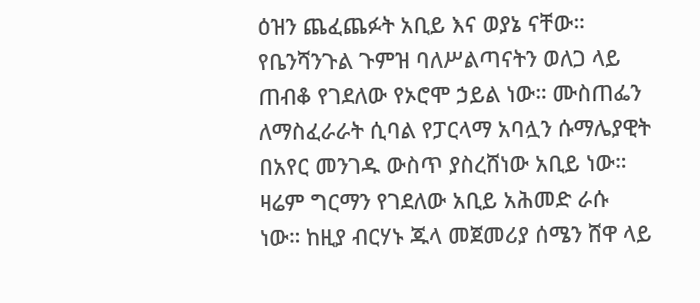ዕዝን ጨፈጨፉት አቢይ እና ወያኔ ናቸው። የቤንሻንጉል ጉምዝ ባለሥልጣናትን ወለጋ ላይ ጠብቆ የገደለው የኦሮሞ ኃይል ነው። ሙስጠፌን ለማስፈራራት ሲባል የፓርላማ አባሏን ሱማሌያዊት በአየር መንገዱ ውስጥ ያስረሸነው አቢይ ነው። ዛሬም ግርማን የገደለው አቢይ አሕመድ ራሱ ነው። ከዚያ ብርሃኑ ጁላ መጀመሪያ ሰሜን ሸዋ ላይ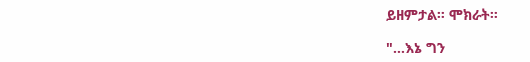ይዘምታል። ሞክራት።

"…እኔ ግን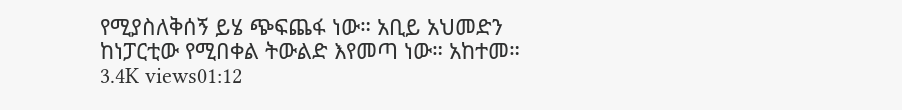የሚያስለቅሰኝ ይሄ ጭፍጨፋ ነው። አቢይ አህመድን ከነፓርቲው የሚበቀል ትውልድ እየመጣ ነው። አከተመ።
3.4K views01:12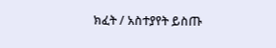ክፈት / አስተያየት ይስጡ